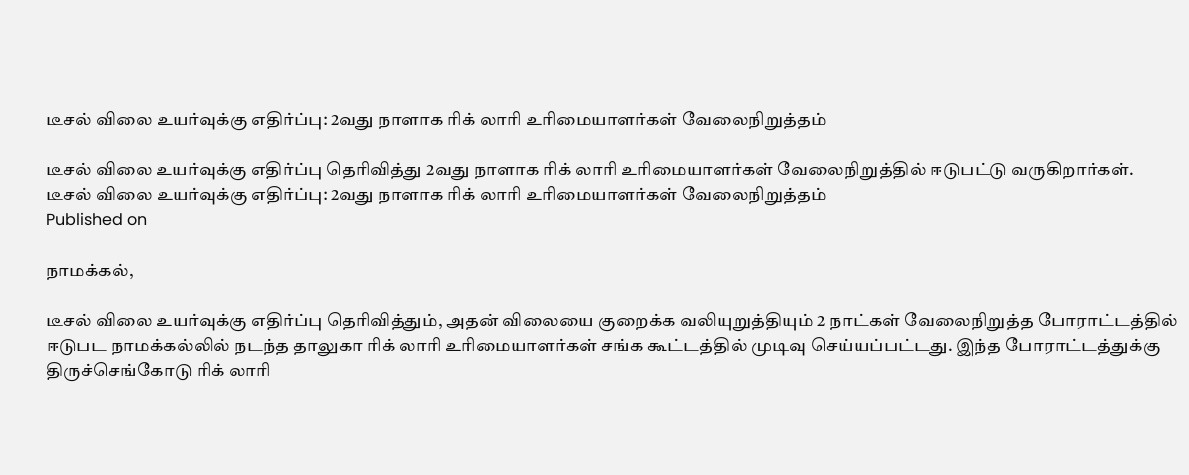டீசல் விலை உயர்வுக்கு எதிர்ப்பு: 2வது நாளாக ரிக் லாரி உரிமையாளர்கள் வேலைநிறுத்தம்

டீசல் விலை உயர்வுக்கு எதிர்ப்பு தெரிவித்து 2வது நாளாக ரிக் லாரி உரிமையாளர்கள் வேலைநிறுத்தில் ஈடுபட்டு வருகிறார்கள்.
டீசல் விலை உயர்வுக்கு எதிர்ப்பு: 2வது நாளாக ரிக் லாரி உரிமையாளர்கள் வேலைநிறுத்தம்
Published on

நாமக்கல்,

டீசல் விலை உயர்வுக்கு எதிர்ப்பு தெரிவித்தும், அதன் விலையை குறைக்க வலியுறுத்தியும் 2 நாட்கள் வேலைநிறுத்த போராட்டத்தில் ஈடுபட நாமக்கல்லில் நடந்த தாலுகா ரிக் லாரி உரிமையாளர்கள் சங்க கூட்டத்தில் முடிவு செய்யப்பட்டது. இந்த போராட்டத்துக்கு திருச்செங்கோடு ரிக் லாரி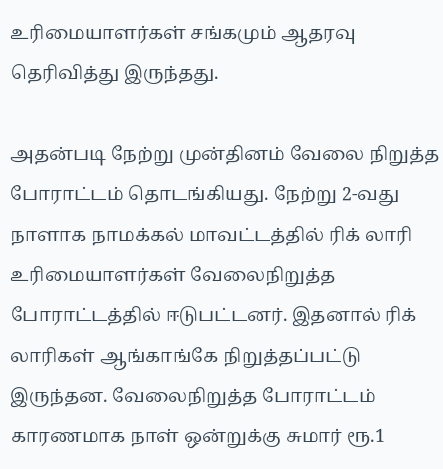உரிமையாளர்கள் சங்கமும் ஆதரவு தெரிவித்து இருந்தது.

அதன்படி நேற்று முன்தினம் வேலை நிறுத்த போராட்டம் தொடங்கியது. நேற்று 2-வது நாளாக நாமக்கல் மாவட்டத்தில் ரிக் லாரி உரிமையாளர்கள் வேலைநிறுத்த போராட்டத்தில் ஈடுபட்டனர். இதனால் ரிக் லாரிகள் ஆங்காங்கே நிறுத்தப்பட்டு இருந்தன. வேலைநிறுத்த போராட்டம் காரணமாக நாள் ஒன்றுக்கு சுமார் ரூ.1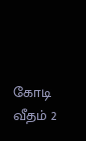கோடி வீதம் 2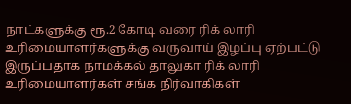நாட்களுக்கு ரூ.2 கோடி வரை ரிக் லாரி உரிமையாளர்களுக்கு வருவாய் இழப்பு ஏற்பட்டு இருப்பதாக நாமக்கல் தாலுகா ரிக் லாரி உரிமையாளர்கள் சங்க நிர்வாகிகள்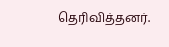தெரிவித்தனர்.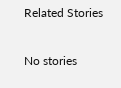Related Stories

No stories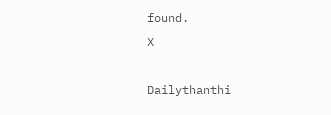found.
X

Dailythanthi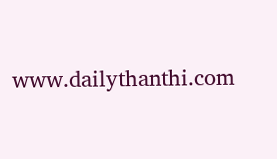www.dailythanthi.com